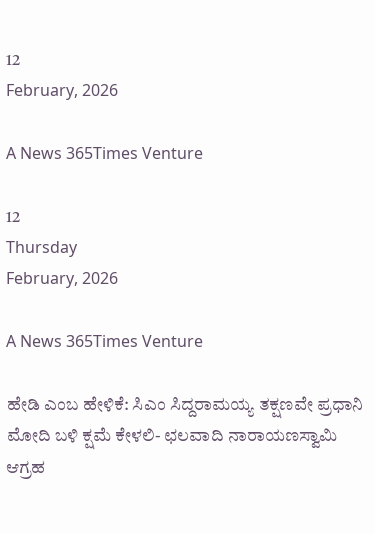12
February, 2026

A News 365Times Venture

12
Thursday
February, 2026

A News 365Times Venture

ಹೇಡಿ ಎಂಬ ಹೇಳಿಕೆ: ಸಿಎಂ ಸಿದ್ದರಾಮಯ್ಯ ತಕ್ಷಣವೇ ಪ್ರಧಾನಿ ಮೋದಿ ಬಳಿ ಕ್ಷಮೆ ಕೇಳಲಿ- ಛಲವಾದಿ ನಾರಾಯಣಸ್ವಾಮಿ ಆಗ್ರಹ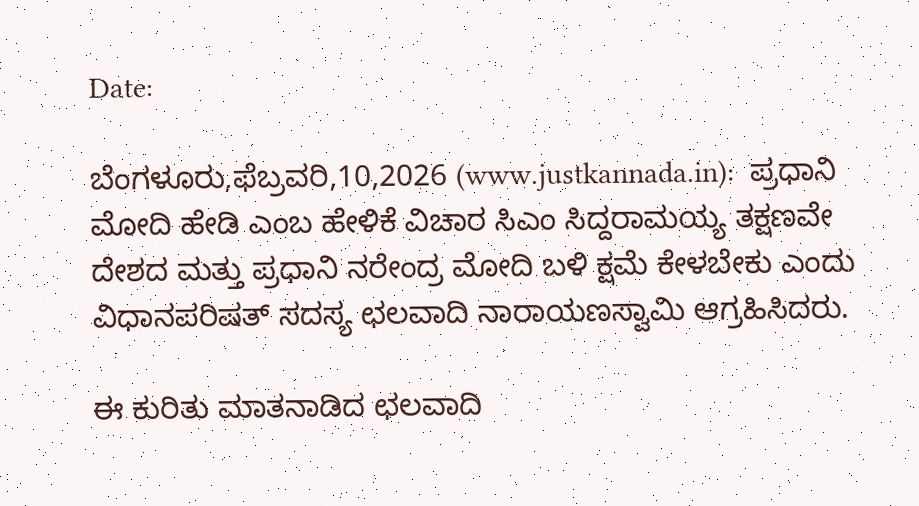Date:

ಬೆಂಗಳೂರು,ಫೆಬ್ರವರಿ,10,2026 (www.justkannada.in):  ಪ್ರಧಾನಿ ಮೋದಿ ಹೇಡಿ ಎಂಬ ಹೇಳಿಕೆ ವಿಚಾರ ಸಿಎಂ ಸಿದ್ದರಾಮಯ್ಯ ತಕ್ಷಣವೇ ದೇಶದ ಮತ್ತು ಪ್ರಧಾನಿ ನರೇಂದ್ರ ಮೋದಿ ಬಳಿ ಕ್ಷಮೆ ಕೇಳಬೇಕು ಎಂದು ವಿಧಾನಪರಿಷತ್ ಸದಸ್ಯ ಛಲವಾದಿ ನಾರಾಯಣಸ್ವಾಮಿ ಆಗ್ರಹಿಸಿದರು.

ಈ ಕುರಿತು ಮಾತನಾಡಿದ ಛಲವಾದಿ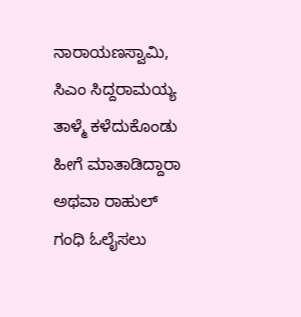ನಾರಾಯಣಸ್ವಾಮಿ,  ಸಿಎಂ ಸಿದ್ದರಾಮಯ್ಯ ತಾಳ್ಮೆ ಕಳೆದುಕೊಂಡು ಹೀಗೆ ಮಾತಾಡಿದ್ದಾರಾ ಅಥವಾ ರಾಹುಲ್ ಗಂಧಿ ಓಲೈಸಲು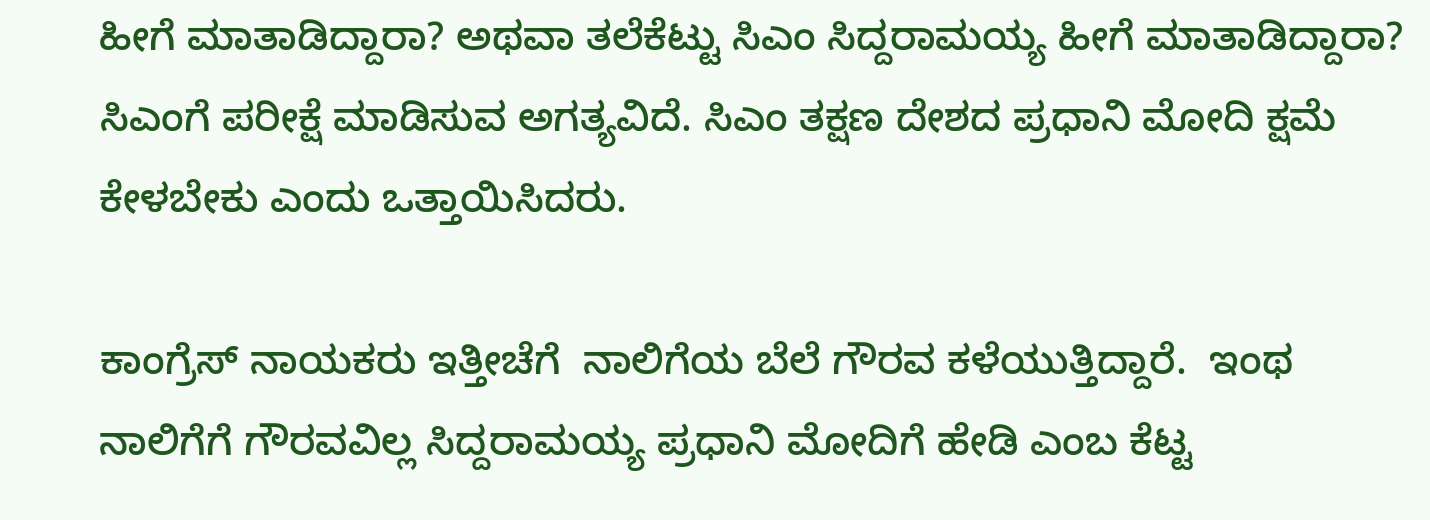ಹೀಗೆ ಮಾತಾಡಿದ್ದಾರಾ? ಅಥವಾ ತಲೆಕೆಟ್ಟು ಸಿಎಂ ಸಿದ್ದರಾಮಯ್ಯ ಹೀಗೆ ಮಾತಾಡಿದ್ದಾರಾ?  ಸಿಎಂಗೆ ಪರೀಕ್ಷೆ ಮಾಡಿಸುವ ಅಗತ್ಯವಿದೆ. ಸಿಎಂ ತಕ್ಷಣ ದೇಶದ ಪ್ರಧಾನಿ ಮೋದಿ ಕ್ಷಮೆ ಕೇಳಬೇಕು ಎಂದು ಒತ್ತಾಯಿಸಿದರು.

ಕಾಂಗ್ರೆಸ್ ನಾಯಕರು ಇತ್ತೀಚೆಗೆ  ನಾಲಿಗೆಯ ಬೆಲೆ ಗೌರವ ಕಳೆಯುತ್ತಿದ್ದಾರೆ.  ಇಂಥ ನಾಲಿಗೆಗೆ ಗೌರವವಿಲ್ಲ ಸಿದ್ದರಾಮಯ್ಯ ಪ್ರಧಾನಿ ಮೋದಿಗೆ ಹೇಡಿ ಎಂಬ ಕೆಟ್ಟ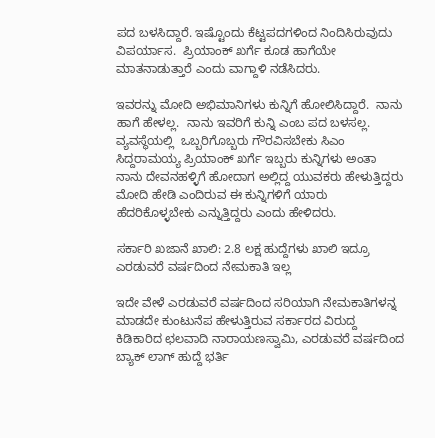ಪದ ಬಳಸಿದ್ದಾರೆ. ಇಷ್ಟೊಂದು ಕೆಟ್ಟಪದಗಳಿಂದ ನಿಂದಿಸಿರುವುದು ವಿಪರ್ಯಾಸ.  ಪ್ರಿಯಾಂಕ್ ಖರ್ಗೆ ಕೂಡ ಹಾಗೆಯೇ ಮಾತನಾಡುತ್ತಾರೆ ಎಂದು ವಾಗ್ದಾಳಿ ನಡೆಸಿದರು.

ಇವರನ್ನು ಮೋದಿ ಅಭಿಮಾನಿಗಳು ಕುನ್ನಿಗೆ ಹೋಲಿಸಿದ್ದಾರೆ.  ನಾನು ಹಾಗೆ ಹೇಳಲ್ಲ.  ನಾನು ಇವರಿಗೆ ಕುನ್ನಿ ಎಂಬ ಪದ ಬಳಸಲ್ಲ. ವ್ಯವಸ್ಥೆಯಲ್ಲಿ  ಒಬ್ಬರಿಗೊಬ್ಬರು ಗೌರವಿಸಬೇಕು ಸಿಎಂ ಸಿದ್ದರಾಮಯ್ಯ ಪ್ರಿಯಾಂಕ್ ಖರ್ಗೆ ಇಬ್ಬರು ಕುನ್ನಿಗಳು ಅಂತಾ ನಾನು ದೇವನಹಳ್ಳಿಗೆ ಹೋದಾಗ ಅಲ್ಲಿದ್ದ ಯುವಕರು ಹೇಳುತ್ತಿದ್ದರು ಮೋದಿ ಹೇಡಿ ಎಂದಿರುವ ಈ ಕುನ್ನಿಗಳಿಗೆ ಯಾರು ಹೆದರಿಕೊಳ್ಳಬೇಕು ಎನ್ನುತ್ತಿದ್ದರು ಎಂದು ಹೇಳಿದರು.

ಸರ್ಕಾರಿ ಖಜಾನೆ ಖಾಲಿ: 2.8 ಲಕ್ಷ ಹುದ್ದೆಗಳು ಖಾಲಿ ಇದ್ರೂ ಎರಡುವರೆ ವರ್ಷದಿಂದ ನೇಮಕಾತಿ ಇಲ್ಲ

ಇದೇ ವೇಳೆ ಎರಡುವರೆ ವರ್ಷದಿಂದ ಸರಿಯಾಗಿ ನೇಮಕಾತಿಗಳನ್ನ ಮಾಡದೇ ಕುಂಟುನೆಪ ಹೇಳುತ್ತಿರುವ ಸರ್ಕಾರದ ವಿರುದ್ದ ಕಿಡಿಕಾರಿದ ಛಲವಾದಿ ನಾರಾಯಣಸ್ವಾಮಿ, ಎರಡುವರೆ ವರ್ಷದಿಂದ ಬ್ಯಾಕ್ ಲಾಗ್ ಹುದ್ದೆ ಭರ್ತಿ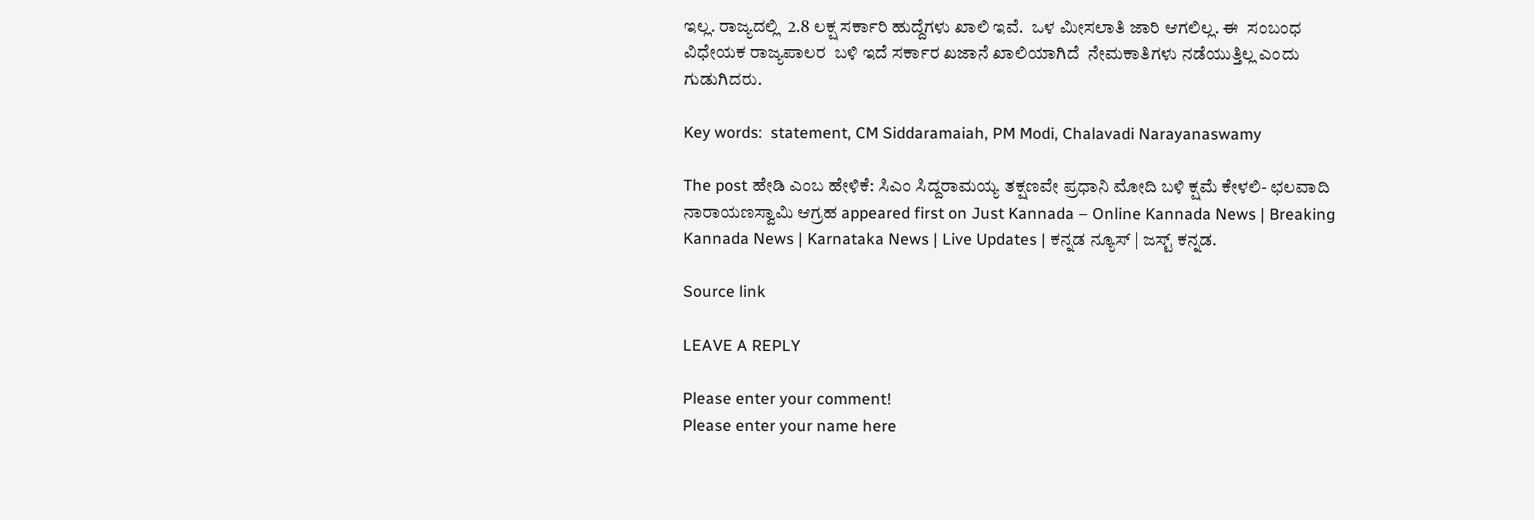ಇಲ್ಲ. ರಾಜ್ಯದಲ್ಲಿ  2.8 ಲಕ್ಷ ಸರ್ಕಾರಿ ಹುದ್ದೆಗಳು ಖಾಲಿ ಇವೆ.  ಒಳ ಮೀಸಲಾತಿ ಜಾರಿ ಆಗಲಿಲ್ಲ. ಈ  ಸಂಬಂಧ ವಿಧೇಯಕ ರಾಜ್ಯಪಾಲರ  ಬಳಿ ಇದೆ ಸರ್ಕಾರ ಖಜಾನೆ ಖಾಲಿಯಾಗಿದೆ  ನೇಮಕಾತಿಗಳು ನಡೆಯುತ್ತಿಲ್ಲ ಎಂದು ಗುಡುಗಿದರು.

Key words:  statement, CM Siddaramaiah, PM Modi, Chalavadi Narayanaswamy

The post ಹೇಡಿ ಎಂಬ ಹೇಳಿಕೆ: ಸಿಎಂ ಸಿದ್ದರಾಮಯ್ಯ ತಕ್ಷಣವೇ ಪ್ರಧಾನಿ ಮೋದಿ ಬಳಿ ಕ್ಷಮೆ ಕೇಳಲಿ- ಛಲವಾದಿ ನಾರಾಯಣಸ್ವಾಮಿ ಆಗ್ರಹ appeared first on Just Kannada – Online Kannada News | Breaking Kannada News | Karnataka News | Live Updates | ಕನ್ನಡ ನ್ಯೂಸ್ | ಜಸ್ಟ್ ಕನ್ನಡ.

Source link

LEAVE A REPLY

Please enter your comment!
Please enter your name here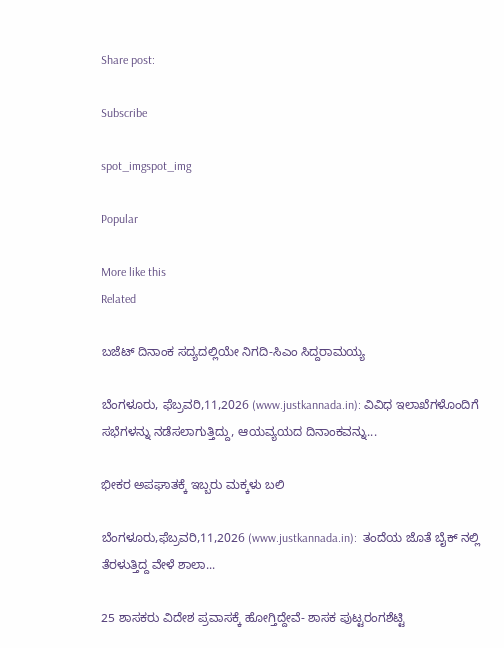Share post:

Subscribe

spot_imgspot_img

Popular

More like this
Related

ಬಜೆಟ್ ದಿನಾಂಕ ಸದ್ಯದಲ್ಲಿಯೇ ನಿಗದಿ-ಸಿಎಂ ಸಿದ್ದರಾಮಯ್ಯ

ಬೆಂಗಳೂರು, ಫೆಬ್ರವರಿ,11,2026 (www.justkannada.in): ವಿವಿಧ ಇಲಾಖೆಗಳೊಂದಿಗೆ ಸಭೆಗಳನ್ನು ನಡೆಸಲಾಗುತ್ತಿದ್ದು, ಆಯವ್ಯಯದ ದಿನಾಂಕವನ್ನು...

ಭೀಕರ ಅಪಘಾತಕ್ಕೆ ಇಬ್ಬರು ಮಕ್ಕಳು ಬಲಿ

ಬೆಂಗಳೂರು,ಫೆಬ್ರವರಿ,11,2026 (www.justkannada.in):  ತಂದೆಯ ಜೊತೆ ಬೈಕ್ ನಲ್ಲಿ ತೆರಳುತ್ತಿದ್ದ ವೇಳೆ ಶಾಲಾ...

25 ಶಾಸಕರು ವಿದೇಶ ಪ್ರವಾಸಕ್ಕೆ ಹೋಗ್ತಿದ್ದೇವೆ- ಶಾಸಕ ಪುಟ್ಟರಂಗಶೆಟ್ಟಿ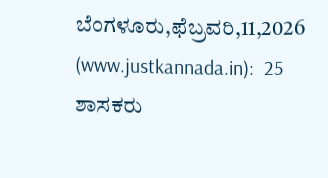ಬೆಂಗಳೂರು,ಫೆಬ್ರವರಿ,11,2026 (www.justkannada.in):  25 ಶಾಸಕರು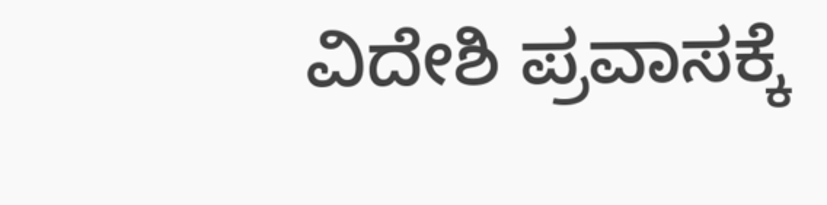ವಿದೇಶಿ ಪ್ರವಾಸಕ್ಕೆ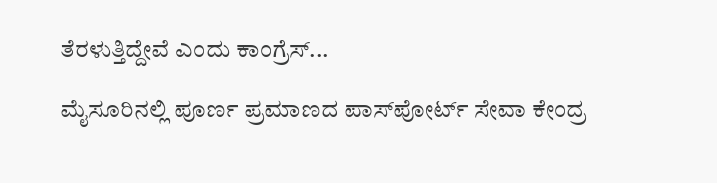ತೆರಳುತ್ತಿದ್ದೇವೆ ಎಂದು ಕಾಂಗ್ರೆಸ್...

ಮೈಸೂರಿನಲ್ಲಿ ಪೂರ್ಣ ಪ್ರಮಾಣದ ಪಾಸ್‌ಪೋರ್ಟ್‌ ಸೇವಾ ಕೇಂದ್ರ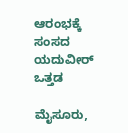ಆರಂಭಕ್ಕೆ ಸಂಸದ ಯದುವೀರ್‌ ಒತ್ತಡ

ಮೈಸೂರು,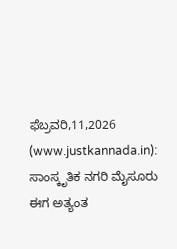ಫೆಬ್ರವರಿ,11,2026 (www.justkannada.in):  ಸಾಂಸ್ಕೃತಿಕ ನಗರಿ ಮೈಸೂರು ಈಗ ಅತ್ಯಂತ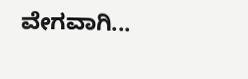ವೇಗವಾಗಿ...